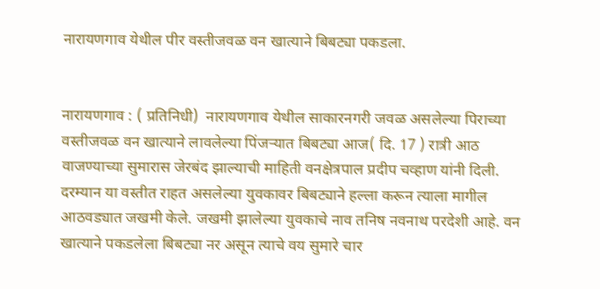नारायणगाव येथील पीर वस्तीजवळ वन खात्याने बिबट्या पकडला.


नारायणगाव : ( प्रतिनिधी)  नारायणगाव येथील साकारनगरी जवळ असलेल्या पिराच्या वस्तीजवळ वन खात्याने लावलेल्या पिंजऱ्यात बिबट्या आज( दि. 17 ) रात्री आठ वाजण्याच्या सुमारास जेरबंद झाल्याची माहिती वनक्षेत्रपाल प्रदीप चव्हाण यांनी दिली. दरम्यान या वस्तीत राहत असलेल्या युवकावर बिबट्याने हल्ला करून त्याला मागील आठवड्यात जखमी केले. जखमी झालेल्या युवकाचे नाव तनिष नवनाथ परदेशी आहे. वन खात्याने पकडलेला बिबट्या नर असून त्याचे वय सुमारे चार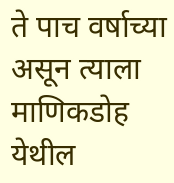ते पाच वर्षाच्या असून त्याला माणिकडोह येथील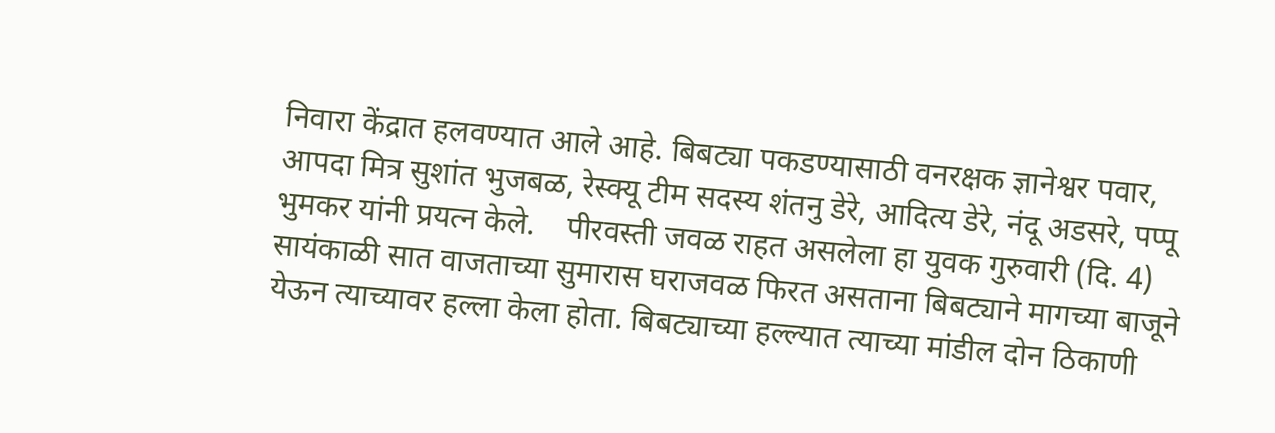निवारा केंद्रात हलवण्यात आले आहे. बिबट्या पकडण्यासाठी वनरक्षक ज्ञानेश्वर पवार, आपदा मित्र सुशांत भुजबळ, रेस्क्यू टीम सदस्य शंतनु डेरे, आदित्य डेरे, नंदू अडसरे, पप्पू भुमकर यांनी प्रयत्न केले.    पीरवस्ती जवळ राहत असलेला हा युवक गुरुवारी (दि. 4) सायंकाळी सात वाजताच्या सुमारास घराजवळ फिरत असताना बिबट्याने मागच्या बाजूने येऊन त्याच्यावर हल्ला केला होता. बिबट्याच्या हल्ल्यात त्याच्या मांडील दोन ठिकाणी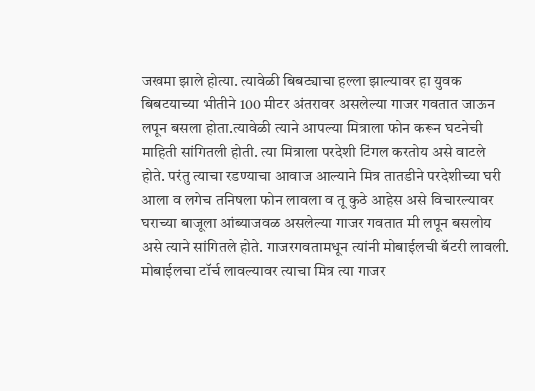जखमा झाले होत्या. त्यावेळी बिबट्याचा हल्ला झाल्यावर हा युवक बिबटयाच्या भीतीने 100 मीटर अंतरावर असलेल्या गाजर गवतात जाऊन लपून बसला होता.त्यावेळी त्याने आपल्या मित्राला फोन करून घटनेची माहिती सांगितली होती. त्या मित्राला परदेशी टिंगल करतोय असे वाटले होते. परंतु त्याचा रडण्याचा आवाज आल्याने मित्र तातडीने परदेशीच्या घरी आला व लगेच तनिषला फोन लावला व तू कुठे आहेस असे विचारल्यावर घराच्या बाजूला आंब्याजवळ असलेल्या गाजर गवतात मी लपून बसलोय असे त्याने सांगितले होते. गाजरगवतामधून त्यांनी मोबाईलची बॅटरी लावली. मोबाईलचा टॉर्च लावल्यावर त्याचा मित्र त्या गाजर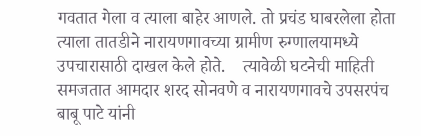गवतात गेला व त्याला बाहेर आणले. तो प्रचंड घाबरलेला होता त्याला तातडीने नारायणगावच्या ग्रामीण रुग्णालयामध्ये उपचारासाठी दाखल केले होते.    त्यावेळी घटनेची माहिती समजतात आमदार शरद सोनवणे व नारायणगावचे उपसरपंच बाबू पाटे यांनी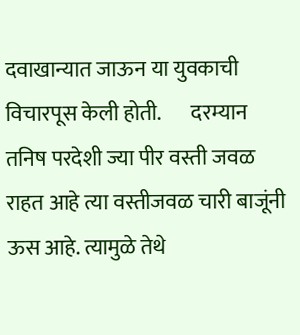दवाखान्यात जाऊन या युवकाची विचारपूस केली होती.       दरम्यान तनिष परदेशी ज्या पीर वस्ती जवळ राहत आहे त्या वस्तीजवळ चारी बाजूंनी ऊस आहे. त्यामुळे तेथे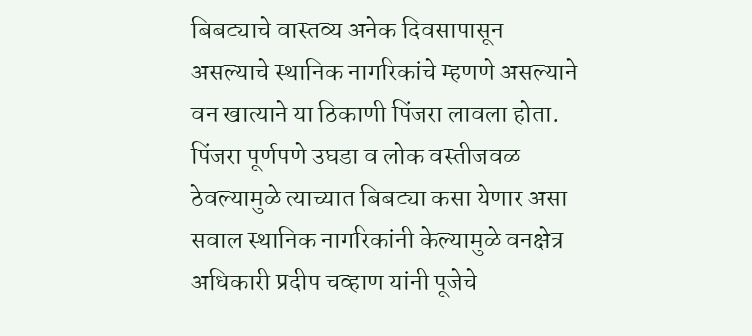बिबट्याचे वास्तव्य अनेक दिवसापासून असल्याचे स्थानिक नागरिकांचे म्हणणे असल्याने वन खात्याने या ठिकाणी पिंजरा लावला होता. पिंजरा पूर्णपणे उघडा व लोक वस्तीजवळ ठेवल्यामुळे त्याच्यात बिबट्या कसा येणार असा सवाल स्थानिक नागरिकांनी केल्यामुळे वनक्षेत्र अधिकारी प्रदीप चव्हाण यांनी पूजेचे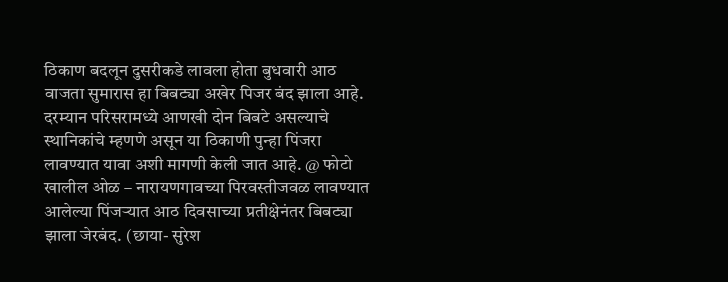ठिकाण बदलून दुसरीकडे लावला होता बुधवारी आठ वाजता सुमारास हा बिबट्या अखेर पिजर बंद झाला आहे. दरम्यान परिसरामध्ये आणखी दोन बिबटे असल्याचे स्थानिकांचे म्हणणे असून या ठिकाणी पुन्हा पिंजरा लावण्यात यावा अशी मागणी केली जात आहे. @ फोटो खालील ओळ – नारायणगावच्या पिरवस्तीजवळ लावण्यात आलेल्या पिंजऱ्यात आठ दिवसाच्या प्रतीक्षेनंतर बिबट्या झाला जेरबंद. (छाया- सुरेश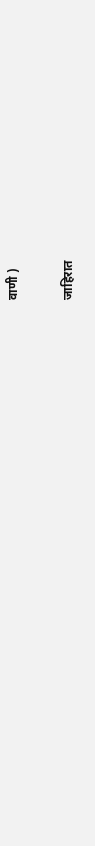वाणी )

जाहिरात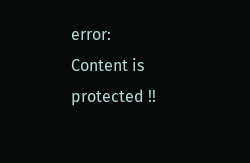error: Content is protected !!